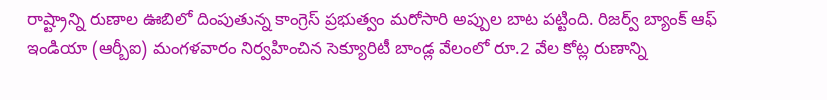రాష్ట్రాన్ని రుణాల ఊబిలో దింపుతున్న కాంగ్రెస్ ప్రభుత్వం మరోసారి అప్పుల బాట పట్టింది. రిజర్వ్ బ్యాంక్ ఆఫ్ ఇండియా (ఆర్బీఐ) మంగళవారం నిర్వహించిన సెక్యూరిటీ బాండ్ల వేలంలో రూ.2 వేల కోట్ల రుణాన్ని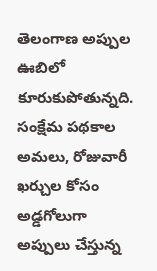తెలంగాణ అప్పుల ఊబిలో కూరుకుపోతున్నది. సంక్షేమ పథకాల అమలు, రోజువారీ ఖర్చుల కోసం అడ్డగోలుగా అప్పులు చేస్తున్న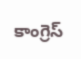కాంగ్రెస్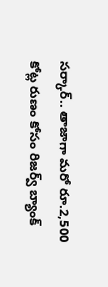సర్కార్.. తాజాగా మరో రూ.2,500 కోట్ల రుణం కోసం రిజర్వ్ బ్యాంక్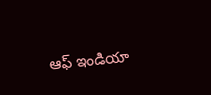ఆఫ్ ఇండియా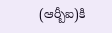(ఆర్బీఐ)కి